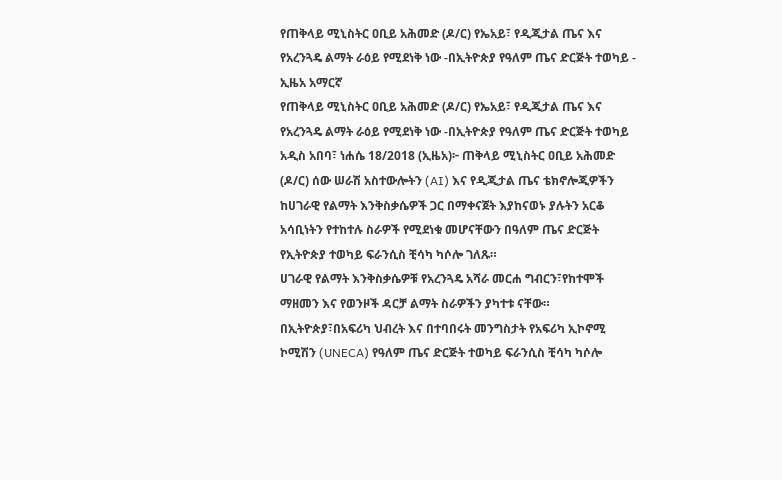የጠቅላይ ሚኒስትር ዐቢይ አሕመድ (ዶ/ር) የኤአይ፣ የዲጂታል ጤና እና የአረንጓዴ ልማት ራዕይ የሚደነቅ ነው -በኢትዮጵያ የዓለም ጤና ድርጅት ተወካይ - ኢዜአ አማርኛ
የጠቅላይ ሚኒስትር ዐቢይ አሕመድ (ዶ/ር) የኤአይ፣ የዲጂታል ጤና እና የአረንጓዴ ልማት ራዕይ የሚደነቅ ነው -በኢትዮጵያ የዓለም ጤና ድርጅት ተወካይ
አዲስ አበባ፣ ነሐሴ 18/2018 (ኢዜአ)፦ ጠቅላይ ሚኒስትር ዐቢይ አሕመድ (ዶ/ር) ሰው ሠራሽ አስተውሎትን (AI) እና የዲጂታል ጤና ቴክኖሎጂዎችን ከሀገራዊ የልማት እንቅስቃሴዎች ጋር በማቀናጀት እያከናወኑ ያሉትን አርቆ አሳቢነትን የተከተሉ ስራዎች የሚደነቁ መሆናቸውን በዓለም ጤና ድርጅት የኢትዮጵያ ተወካይ ፍራንሲስ ቺሳካ ካሶሎ ገለጹ።
ሀገራዊ የልማት እንቅስቃሴዎቹ የአረንጓዴ አሻራ መርሐ ግብርን፣የከተሞች ማዘመን እና የወንዞች ዳርቻ ልማት ስራዎችን ያካተቱ ናቸው።
በኢትዮጵያ፣በአፍሪካ ህብረት እና በተባበሩት መንግስታት የአፍሪካ ኢኮኖሚ ኮሚሽን (UNECA) የዓለም ጤና ድርጅት ተወካይ ፍራንሲስ ቺሳካ ካሶሎ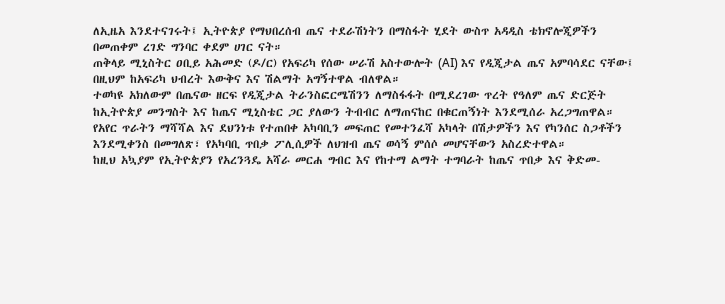ለኢዜአ እንደተናገሩት፤ ኢትዮጵያ የማህበረሰብ ጤና ተደራሽነትን በማስፋት ሂደት ውስጥ አዳዲስ ቴክኖሎጂዎችን በመጠቀም ረገድ ግንባር ቀደም ሀገር ናት።
ጠቅላይ ሚኒስትር ዐቢይ አሕመድ (ዶ/ር) የአፍሪካ የሰው ሠራሽ አስተውሎት (AI) እና የዲጂታል ጤና አምባሳደር ናቸው፤ በዚህም ከአፍሪካ ህብረት እውቅና እና ሽልማት አግኝተዋል ብለዋል።
ተወካዩ አክለውም በጤናው ዘርፍ የዲጂታል ትራንስፎርሜሽንን ለማስፋፋት በሚደረገው ጥረት የዓለም ጤና ድርጅት ከኢትዮጵያ መንግስት እና ከጤና ሚኒስቴር ጋር ያለውን ትብብር ለማጠናከር በቁርጠኝነት እንደሚሰራ አረጋግጠዋል።
የአየር ጥራትን ማሻሻል እና ደህንነቱ የተጠበቀ አካባቢን መፍጠር የመተንፈሻ አካላት በሽታዎችን እና የካንሰር ስጋቶችን እንደሚቀንስ በመግለጽ፣ የአካባቢ ጥበቃ ፖሊሲዎች ለህዝብ ጤና ወሳኝ ምሰሶ መሆናቸውን አስረድተዋል።
ከዚህ አኳያም የኢትዮጵያን የአረንጓዴ አሻራ መርሐ ግብር እና የከተማ ልማት ተግባራት ከጤና ጥበቃ እና ቅድመ-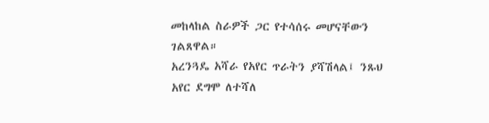መከላከል ስራዎች ጋር የተሳሰሩ መሆናቸውን ገልጸዋል።
አረንጓዴ አሻራ የአየር ጥራትን ያሻሽላል፤ ንጹህ አየር ደግሞ ለተሻለ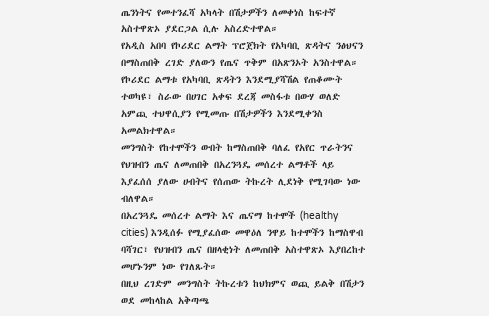ጤንነትና የመተንፈሻ አካላት በሽታዎችን ለመቀነስ ከፍተኛ አስተዋጽኦ ያደርጋል ሲሉ አስረድተዋል።
የአዲስ አበባ የኮሪደር ልማት ፕሮጀክት የአካባቢ ጽዳትና ንፅህናን በማስጠበቅ ረገድ ያለውን የጤና ጥቅም በአጽንኦት አንስተዋል።
የኮሪደር ልማቱ የአካባቢ ጽዳትን እንደሚያሻሽል የጠቆሙት ተወካዩ፣ ስራው በሀገር አቀፍ ደረጃ መስፋቱ በውሃ ወለድ አምጪ ተህዋሲያን የሚመጡ በሽታዎችን እንደሚቀንስ አመልክተዋል።
መንግስት የከተሞችን ውበት ከማስጠበቅ ባለፈ የአየር ጥራትንና የህዝብን ጤና ለመጠበቅ በአረንጓዴ መሰረተ ልማቶች ላይ እያፈሰሰ ያለው ሀብትና የሰጠው ትኩረት ሊደነቅ የሚገባው ነው ብለዋል።
በአረንጓዴ መሰረተ ልማት እና ጤናማ ከተሞች (healthy cities) እንዲሰፉ የሚያፈሰው መዋዕለ ንዋይ ከተሞችን ከማስዋብ ባሻገር፣ የህዝብን ጤና በዘላቂነት ለመጠበቅ አስተዋጽኦ እያበረከተ መሆኑንም ነው የገለጹት።
በዚህ ረገድም መንግስት ትኩረቱን ከህክምና ወጪ ይልቅ በሽታን ወደ መከላከል አቅጣጫ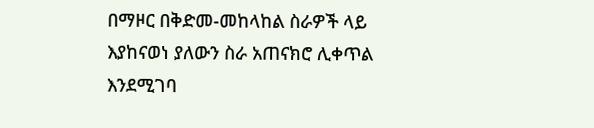በማዞር በቅድመ-መከላከል ስራዎች ላይ እያከናወነ ያለውን ስራ አጠናክሮ ሊቀጥል እንደሚገባ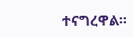ተናግረዋል።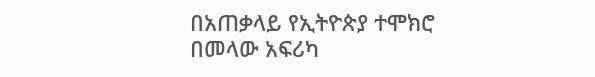በአጠቃላይ የኢትዮጵያ ተሞክሮ በመላው አፍሪካ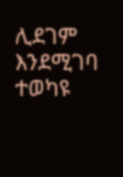ሊደገም እንደሚገባ ተወካዩ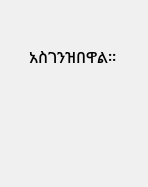አስገንዝበዋል።